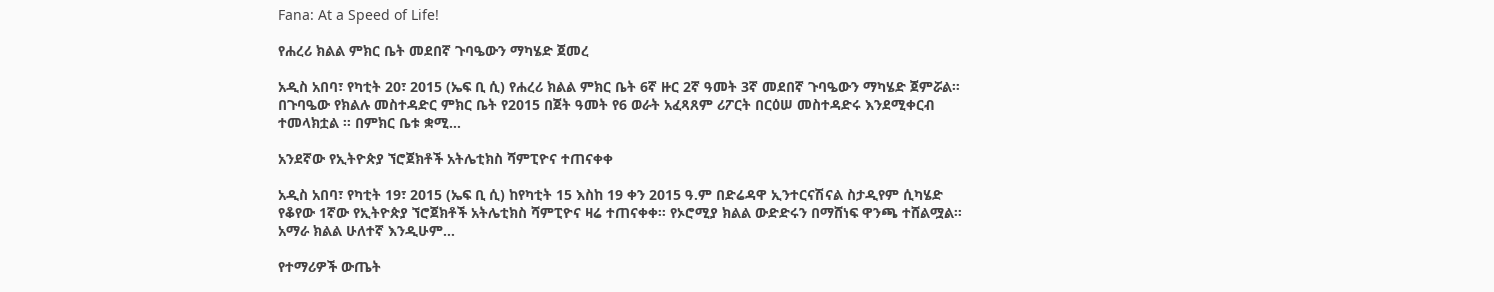Fana: At a Speed of Life!

የሐረሪ ክልል ምክር ቤት መደበኛ ጉባዔውን ማካሄድ ጀመረ

አዲስ አበባ፣ የካቲት 20፣ 2015 (ኤፍ ቢ ሲ) የሐረሪ ክልል ምክር ቤት 6ኛ ዙር 2ኛ ዓመት 3ኛ መደበኛ ጉባዔውን ማካሄድ ጀምሯል። በጉባዔው የክልሉ መስተዳድር ምክር ቤት የ2015 በጀት ዓመት የ6 ወራት አፈጻጸም ሪፖርት በርዕሠ መስተዳድሩ እንደሚቀርብ ተመላክቷል ፡፡ በምክር ቤቱ ቋሚ…

አንደኛው የኢትዮጵያ ኘሮጀክቶች አትሌቲክስ ሻምፒዮና ተጠናቀቀ

አዲስ አበባ፣ የካቲት 19፣ 2015 (ኤፍ ቢ ሲ) ከየካቲት 15 እስከ 19 ቀን 2015 ዓ.ም በድሬዳዋ ኢንተርናሽናል ስታዲየም ሲካሄድ የቆየው 1ኛው የኢትዮጵያ ኘሮጀክቶች አትሌቲክስ ሻምፒዮና ዛሬ ተጠናቀቀ። የኦሮሚያ ክልል ውድድሩን በማሸነፍ ዋንጫ ተሸልሟል፡፡ አማራ ክልል ሁለተኛ እንዲሁም…

የተማሪዎች ውጤት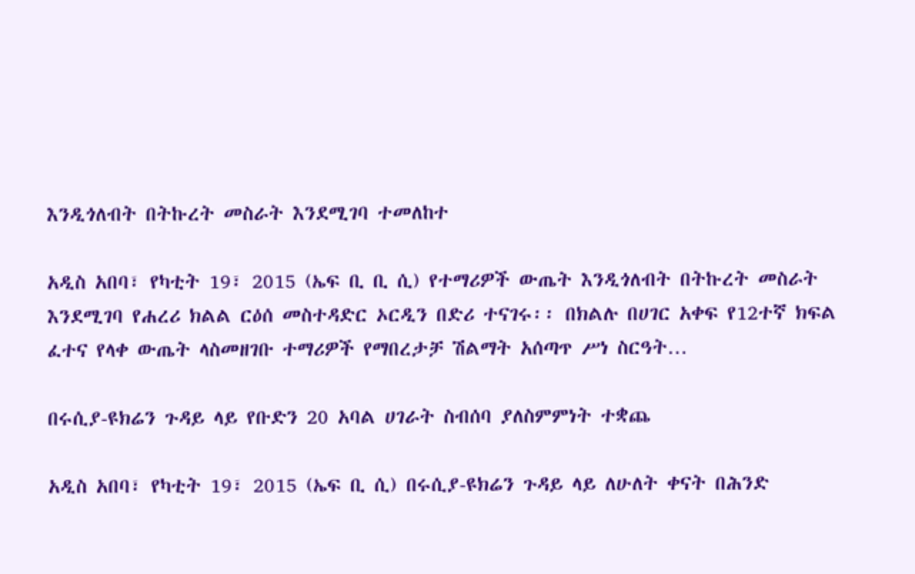እንዲጎለብት በትኩረት መስራት እንደሚገባ ተመለከተ

አዲስ አበባ፣ የካቲት 19፣ 2015 (ኤፍ ቢ ቢ ሲ) የተማሪዎች ውጤት እንዲጎለብት በትኩረት መስራት እንደሚገባ የሐረሪ ክልል ርዕሰ መስተዳድር ኦርዲን በድሪ ተናገሩ፡፡ በክልሉ በሀገር አቀፍ የ12ተኛ ክፍል ፈተና የላቀ ውጤት ላስመዘገቡ ተማሪዎች የማበረታቻ ሽልማት አሰጣጥ ሥነ ስርዓት…

በሩሲያ-ዩክሬን ጉዳይ ላይ የቡድን 20 አባል ሀገራት ስብሰባ ያለስምምነት ተቋጨ

አዲስ አበባ፣ የካቲት 19፣ 2015 (ኤፍ ቢ ሲ) በሩሲያ-ዩክሬን ጉዳይ ላይ ለሁለት ቀናት በሕንድ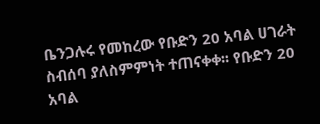ቤንጋሉሩ የመከረው የቡድን 20 አባል ሀገራት ስብሰባ ያለስምምነት ተጠናቀቀ፡፡ የቡድን 20 አባል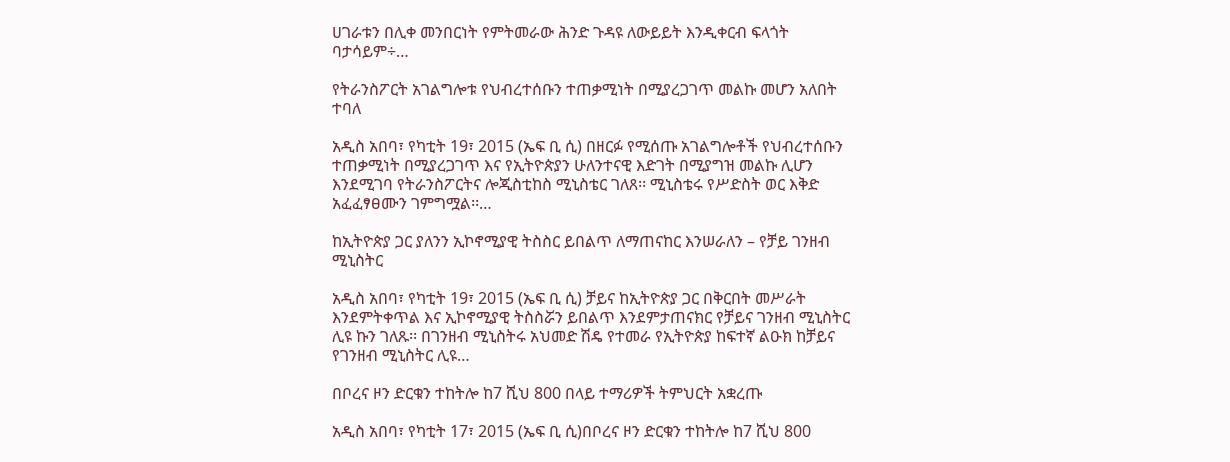ሀገራቱን በሊቀ መንበርነት የምትመራው ሕንድ ጉዳዩ ለውይይት እንዲቀርብ ፍላጎት ባታሳይም÷…

የትራንስፖርት አገልግሎቱ የህብረተሰቡን ተጠቃሚነት በሚያረጋገጥ መልኩ መሆን አለበት ተባለ

አዲስ አበባ፣ የካቲት 19፣ 2015 (ኤፍ ቢ ሲ) በዘርፉ የሚሰጡ አገልግሎቶች የህብረተሰቡን ተጠቃሚነት በሚያረጋገጥ እና የኢትዮጵያን ሁለንተናዊ እድገት በሚያግዝ መልኩ ሊሆን እንደሚገባ የትራንስፖርትና ሎጂስቲከስ ሚኒስቴር ገለጸ፡፡ ሚኒስቴሩ የሥድስት ወር እቅድ አፈፈፃፀሙን ገምግሟል፡፡…

ከኢትዮጵያ ጋር ያለንን ኢኮኖሚያዊ ትስስር ይበልጥ ለማጠናከር እንሠራለን – የቻይ ገንዘብ ሚኒስትር

አዲስ አበባ፣ የካቲት 19፣ 2015 (ኤፍ ቢ ሲ) ቻይና ከኢትዮጵያ ጋር በቅርበት መሥራት እንደምትቀጥል እና ኢኮኖሚያዊ ትስስሯን ይበልጥ እንደምታጠናክር የቻይና ገንዘብ ሚኒስትር ሊዩ ኩን ገለጹ፡፡ በገንዘብ ሚኒስትሩ አህመድ ሽዴ የተመራ የኢትዮጵያ ከፍተኛ ልዑክ ከቻይና የገንዘብ ሚኒስትር ሊዩ…

በቦረና ዞን ድርቁን ተከትሎ ከ7 ሺህ 800 በላይ ተማሪዎች ትምህርት አቋረጡ

አዲስ አበባ፣ የካቲት 17፣ 2015 (ኤፍ ቢ ሲ)በቦረና ዞን ድርቁን ተከትሎ ከ7 ሺህ 800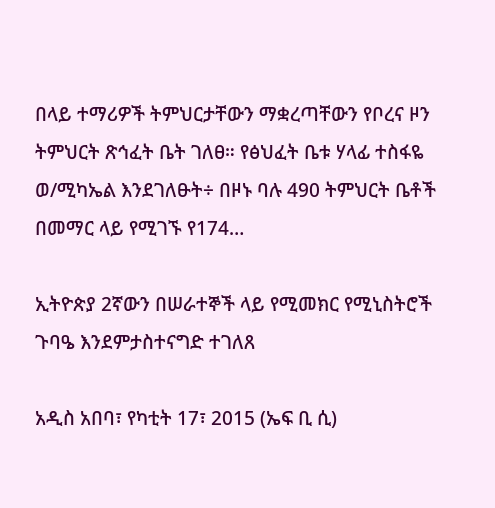በላይ ተማሪዎች ትምህርታቸውን ማቋረጣቸውን የቦረና ዞን ትምህርት ጽኅፈት ቤት ገለፀ። የፅህፈት ቤቱ ሃላፊ ተስፋዬ ወ/ሚካኤል እንደገለፁት÷ በዞኑ ባሉ 490 ትምህርት ቤቶች በመማር ላይ የሚገኙ የ174…

ኢትዮጵያ 2ኛውን በሠራተኞች ላይ የሚመክር የሚኒስትሮች ጉባዔ እንደምታስተናግድ ተገለጸ

አዲስ አበባ፣ የካቲት 17፣ 2015 (ኤፍ ቢ ሲ)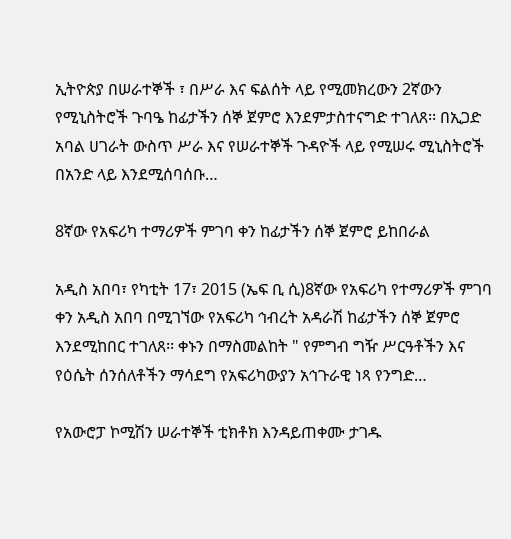ኢትዮጵያ በሠራተኞች ፣ በሥራ እና ፍልሰት ላይ የሚመክረውን 2ኛውን የሚኒስትሮች ጉባዔ ከፊታችን ሰኞ ጀምሮ እንደምታስተናግድ ተገለጸ፡፡ በኢጋድ አባል ሀገራት ውስጥ ሥራ እና የሠራተኞች ጉዳዮች ላይ የሚሠሩ ሚኒስትሮች በአንድ ላይ እንደሚሰባሰቡ…

8ኛው የአፍሪካ ተማሪዎች ምገባ ቀን ከፊታችን ሰኞ ጀምሮ ይከበራል

አዲስ አበባ፣ የካቲት 17፣ 2015 (ኤፍ ቢ ሲ)8ኛው የአፍሪካ የተማሪዎች ምገባ ቀን አዲስ አበባ በሚገኘው የአፍሪካ ኅብረት አዳራሽ ከፊታችን ሰኞ ጀምሮ እንደሚከበር ተገለጸ፡፡ ቀኑን በማስመልከት " የምግብ ግዥ ሥርዓቶችን እና የዕሴት ሰንሰለቶችን ማሳደግ የአፍሪካውያን አኅጉራዊ ነጻ የንግድ…

የአውሮፓ ኮሚሽን ሠራተኞች ቲክቶክ እንዳይጠቀሙ ታገዱ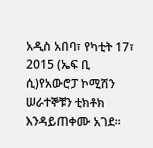አዲስ አበባ፣ የካቲት 17፣ 2015 (ኤፍ ቢ ሲ)የአውሮፓ ኮሚሽን ሠራተኞቹን ቲክቶክ እንዳይጠቀሙ አገደ፡፡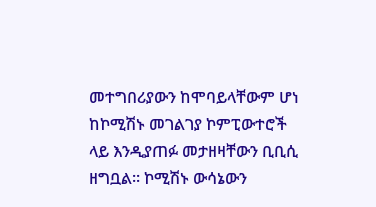መተግበሪያውን ከሞባይላቸውም ሆነ ከኮሚሽኑ መገልገያ ኮምፒውተሮች ላይ እንዲያጠፉ መታዘዛቸውን ቢቢሲ ዘግቧል፡፡ ኮሚሽኑ ውሳኔውን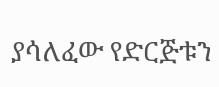ያሳለፈው የድርጅቱን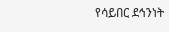የሳይበር ደኅንነት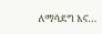ለማሳደግ እና…